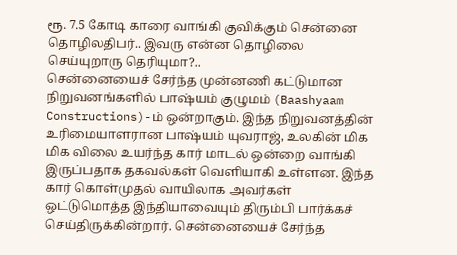ரூ. 7.5 கோடி காரை வாங்கி குவிக்கும் சென்னை தொழிலதிபர்.. இவரு என்ன தொழிலை செய்யுறாரு தெரியுமா?..
சென்னையைச் சேர்ந்த முன்னணி கட்டுமான நிறுவனங்களில் பாஷ்யம் குழுமம் (Baashyaam Constructions)-ம் ஒன்றாகும். இந்த நிறுவனத்தின் உரிமையாளரான பாஷ்யம் யுவராஜ், உலகின் மிக மிக விலை உயர்ந்த கார் மாடல் ஒன்றை வாங்கி இருப்பதாக தகவல்கள் வெளியாகி உள்ளன. இந்த கார் கொள்முதல் வாயிலாக அவர்கள் ஒட்டுமொத்த இந்தியாவையும் திரும்பி பார்க்கச் செய்திருக்கின்றார். சென்னையைச் சேர்ந்த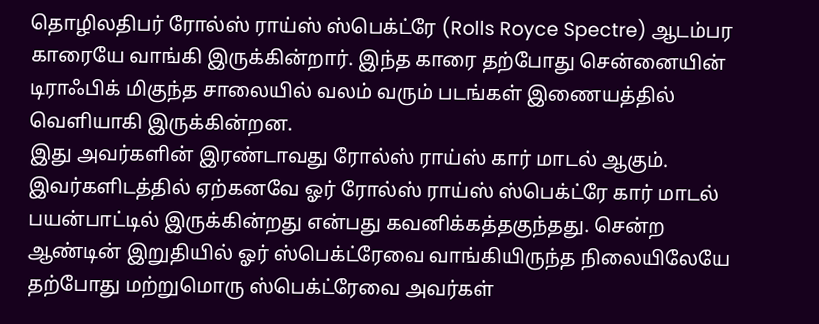தொழிலதிபர் ரோல்ஸ் ராய்ஸ் ஸ்பெக்ட்ரே (Rolls Royce Spectre) ஆடம்பர காரையே வாங்கி இருக்கின்றார். இந்த காரை தற்போது சென்னையின் டிராஃபிக் மிகுந்த சாலையில் வலம் வரும் படங்கள் இணையத்தில் வெளியாகி இருக்கின்றன.
இது அவர்களின் இரண்டாவது ரோல்ஸ் ராய்ஸ் கார் மாடல் ஆகும். இவர்களிடத்தில் ஏற்கனவே ஓர் ரோல்ஸ் ராய்ஸ் ஸ்பெக்ட்ரே கார் மாடல் பயன்பாட்டில் இருக்கின்றது என்பது கவனிக்கத்தகுந்தது. சென்ற ஆண்டின் இறுதியில் ஓர் ஸ்பெக்ட்ரேவை வாங்கியிருந்த நிலையிலேயே தற்போது மற்றுமொரு ஸ்பெக்ட்ரேவை அவர்கள்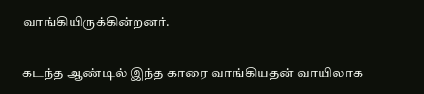வாங்கியிருக்கின்றனர்.

கடந்த ஆண்டில் இந்த காரை வாங்கியதன் வாயிலாக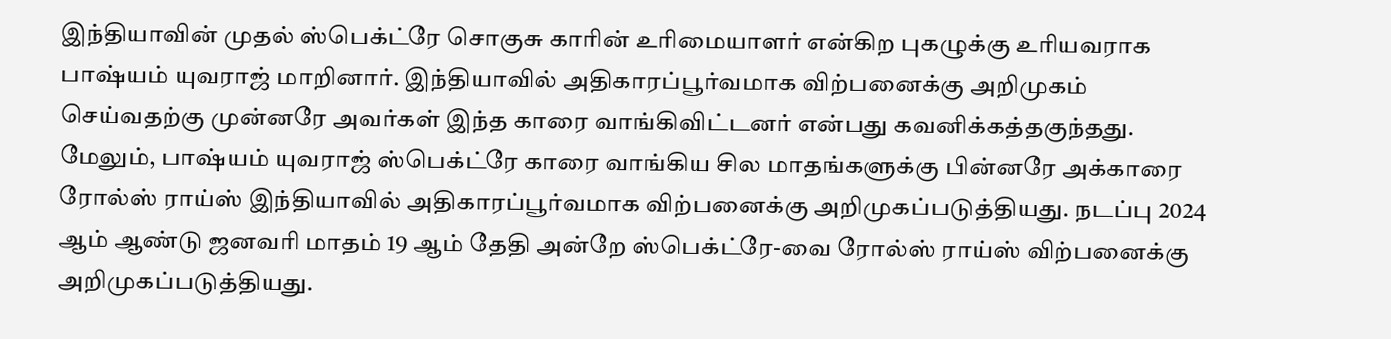இந்தியாவின் முதல் ஸ்பெக்ட்ரே சொகுசு காரின் உரிமையாளர் என்கிற புகழுக்கு உரியவராக பாஷ்யம் யுவராஜ் மாறினார். இந்தியாவில் அதிகாரப்பூர்வமாக விற்பனைக்கு அறிமுகம் செய்வதற்கு முன்னரே அவர்கள் இந்த காரை வாங்கிவிட்டனர் என்பது கவனிக்கத்தகுந்தது.
மேலும், பாஷ்யம் யுவராஜ் ஸ்பெக்ட்ரே காரை வாங்கிய சில மாதங்களுக்கு பின்னரே அக்காரை ரோல்ஸ் ராய்ஸ் இந்தியாவில் அதிகாரப்பூர்வமாக விற்பனைக்கு அறிமுகப்படுத்தியது. நடப்பு 2024 ஆம் ஆண்டு ஜனவரி மாதம் 19 ஆம் தேதி அன்றே ஸ்பெக்ட்ரே-வை ரோல்ஸ் ராய்ஸ் விற்பனைக்கு அறிமுகப்படுத்தியது.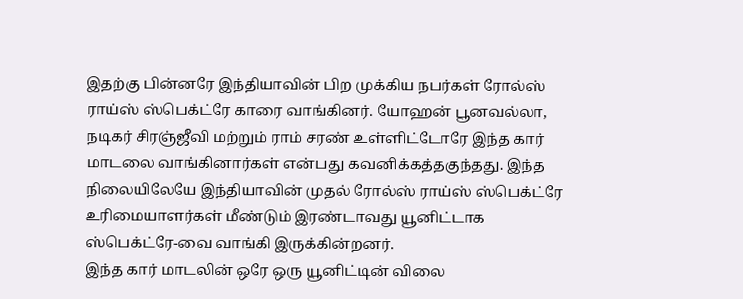இதற்கு பின்னரே இந்தியாவின் பிற முக்கிய நபர்கள் ரோல்ஸ் ராய்ஸ் ஸ்பெக்ட்ரே காரை வாங்கினர். யோஹன் பூனவல்லா, நடிகர் சிரஞ்ஜீவி மற்றும் ராம் சரண் உள்ளிட்டோரே இந்த கார் மாடலை வாங்கினார்கள் என்பது கவனிக்கத்தகுந்தது. இந்த நிலையிலேயே இந்தியாவின் முதல் ரோல்ஸ் ராய்ஸ் ஸ்பெக்ட்ரே உரிமையாளர்கள் மீண்டும் இரண்டாவது யூனிட்டாக ஸ்பெக்ட்ரே-வை வாங்கி இருக்கின்றனர்.
இந்த கார் மாடலின் ஒரே ஒரு யூனிட்டின் விலை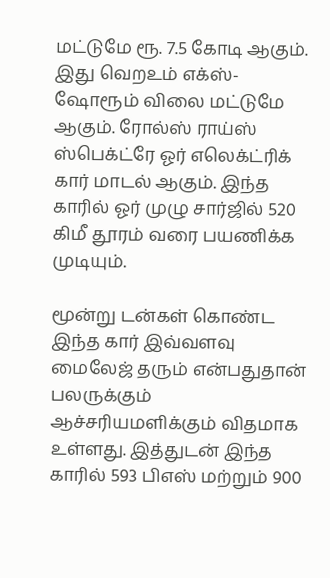மட்டுமே ரூ. 7.5 கோடி ஆகும். இது வெறஉம் எக்ஸ்-ஷோரூம் விலை மட்டுமே ஆகும். ரோல்ஸ் ராய்ஸ் ஸ்பெக்ட்ரே ஓர் எலெக்ட்ரிக் கார் மாடல் ஆகும். இந்த காரில் ஓர் முழு சார்ஜில் 520 கிமீ தூரம் வரை பயணிக்க முடியும்.

மூன்று டன்கள் கொண்ட இந்த கார் இவ்வளவு மைலேஜ் தரும் என்பதுதான் பலருக்கும் ஆச்சரியமளிக்கும் விதமாக உள்ளது. இத்துடன் இந்த காரில் 593 பிஎஸ் மற்றும் 900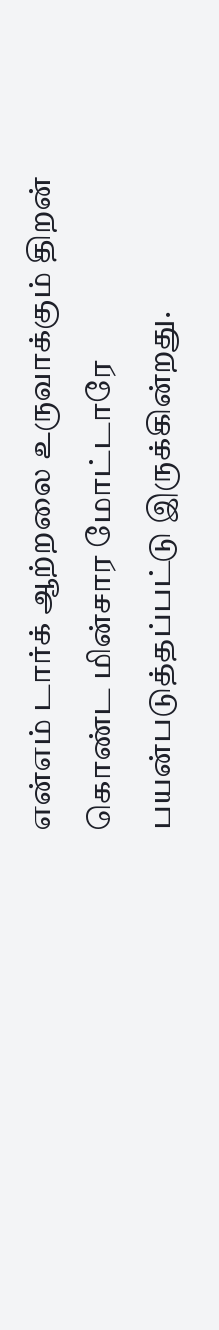என்எம் டார்க் ஆற்றலை உருவாக்கும் திறன் கொண்ட மின்சார மோட்டாரே பயன்படுத்தப்பட்டு இருக்கின்றது.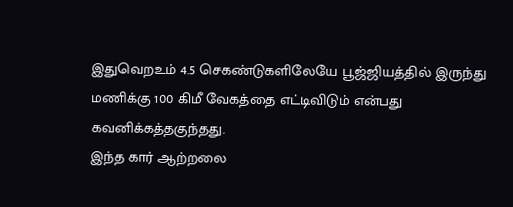இதுவெறஉம் 4.5 செகண்டுகளிலேயே பூஜ்ஜியத்தில் இருந்து மணிக்கு 100 கிமீ வேகத்தை எட்டிவிடும் என்பது கவனிக்கத்தகுந்தது.
இந்த கார் ஆற்றலை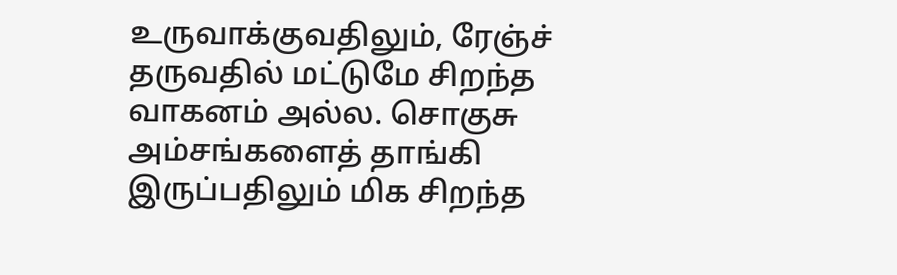உருவாக்குவதிலும், ரேஞ்ச் தருவதில் மட்டுமே சிறந்த வாகனம் அல்ல. சொகுசு அம்சங்களைத் தாங்கி இருப்பதிலும் மிக சிறந்த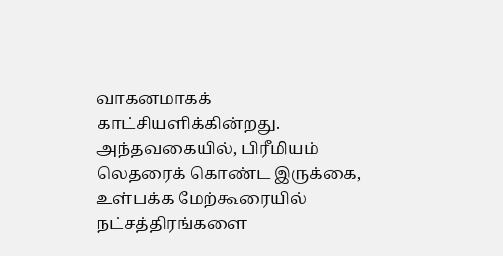வாகனமாகக் காட்சியளிக்கின்றது. அந்தவகையில், பிரீமியம் லெதரைக் கொண்ட இருக்கை, உள்பக்க மேற்கூரையில் நட்சத்திரங்களை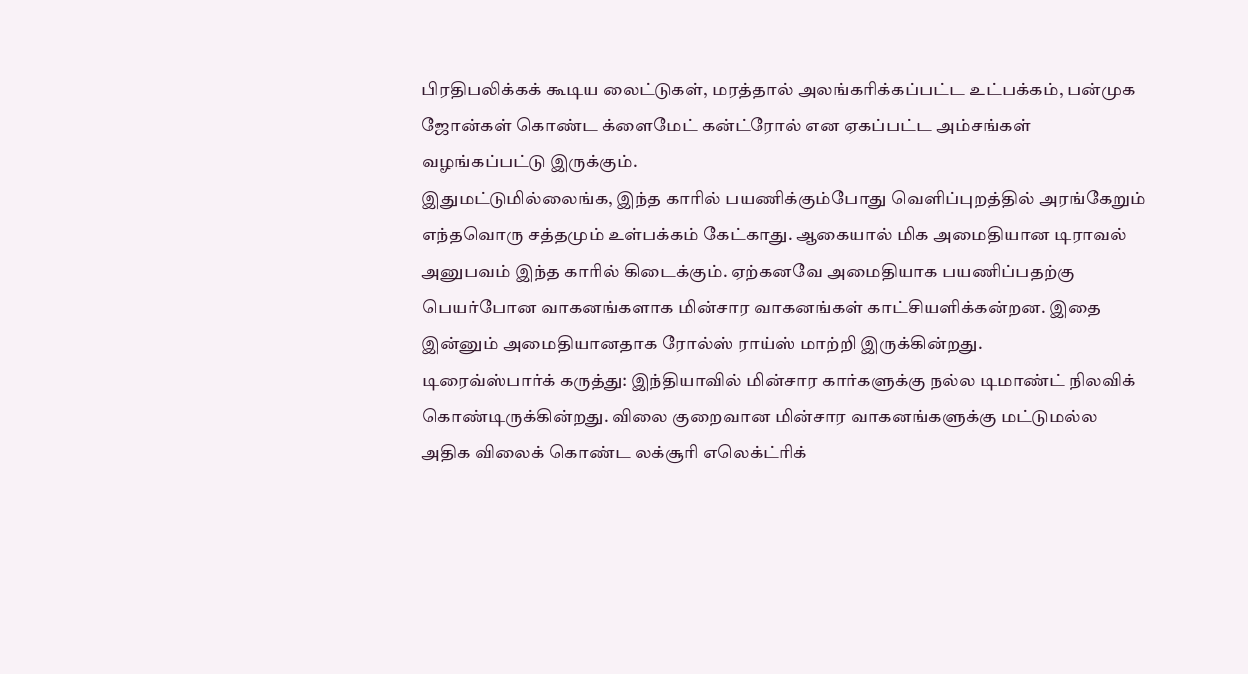பிரதிபலிக்கக் கூடிய லைட்டுகள், மரத்தால் அலங்கரிக்கப்பட்ட உட்பக்கம், பன்முக ஜோன்கள் கொண்ட க்ளைமேட் கன்ட்ரோல் என ஏகப்பட்ட அம்சங்கள் வழங்கப்பட்டு இருக்கும்.
இதுமட்டுமில்லைங்க, இந்த காரில் பயணிக்கும்போது வெளிப்புறத்தில் அரங்கேறும் எந்தவொரு சத்தமும் உள்பக்கம் கேட்காது. ஆகையால் மிக அமைதியான டிராவல் அனுபவம் இந்த காரில் கிடைக்கும். ஏற்கனவே அமைதியாக பயணிப்பதற்கு பெயர்போன வாகனங்களாக மின்சார வாகனங்கள் காட்சியளிக்கன்றன. இதை இன்னும் அமைதியானதாக ரோல்ஸ் ராய்ஸ் மாற்றி இருக்கின்றது.
டிரைவ்ஸ்பார்க் கருத்து: இந்தியாவில் மின்சார கார்களுக்கு நல்ல டிமாண்ட் நிலவிக் கொண்டிருக்கின்றது. விலை குறைவான மின்சார வாகனங்களுக்கு மட்டுமல்ல அதிக விலைக் கொண்ட லக்சூரி எலெக்ட்ரிக்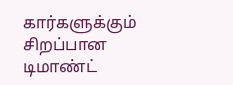கார்களுக்கும் சிறப்பான டிமாண்ட்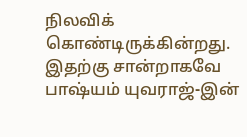நிலவிக் கொண்டிருக்கின்றது. இதற்கு சான்றாகவே பாஷ்யம் யுவராஜ்-இன்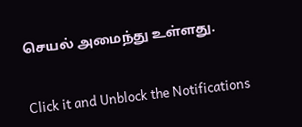செயல் அமைந்து உள்ளது.


Click it and Unblock the Notifications